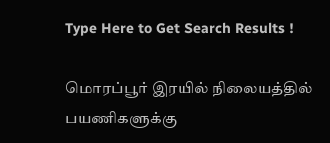Type Here to Get Search Results !

மொரப்பூர் இரயில் நிலையத்தில் பயணிகளுக்கு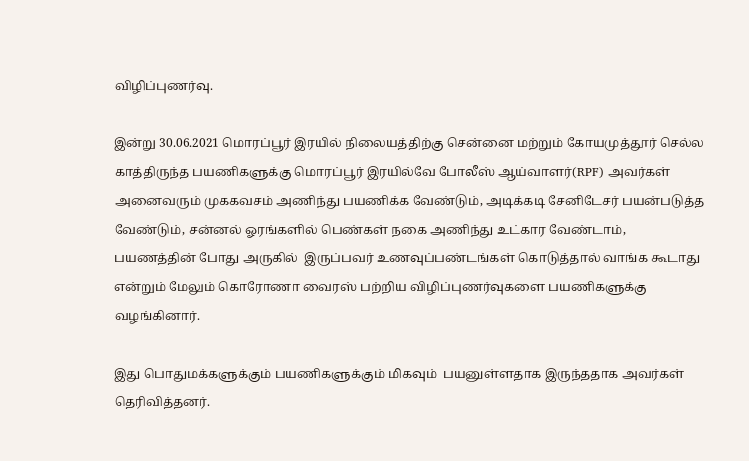விழிப்புணர்வு.

இன்று 30.06.2021 மொரப்பூர் இரயில் நிலையத்திற்கு சென்னை மற்றும் கோயமுத்தூர் செல்ல காத்திருந்த பயணிகளுக்கு மொரப்பூர் இரயில்வே போலீஸ் ஆய்வாளர்(RPF) அவர்கள் அனைவரும் முககவசம் அணிந்து பயணிக்க வேண்டும், அடிக்கடி சேனிடேசர் பயன்படுத்த வேண்டும், சன்னல் ஓரங்களில் பெண்கள் நகை அணிந்து உட்கார வேண்டாம், பயணத்தின் போது அருகில்  இருப்பவர் உணவுப்பண்டங்கள் கொடுத்தால் வாங்க கூடாது என்றும் மேலும் கொரோணா வைரஸ் பற்றிய விழிப்புணர்வுகளை பயணிகளுக்கு வழங்கினார்.

இது பொதுமக்களுக்கும் பயணிகளுக்கும் மிகவும்  பயனுள்ளதாக இருந்ததாக அவர்கள் தெரிவித்தனர்.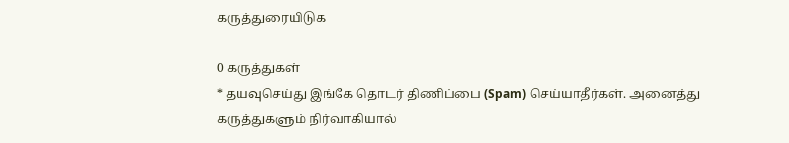கருத்துரையிடுக

0 கருத்துகள்
* தயவுசெய்து இங்கே தொடர் திணிப்பை (Spam) செய்யாதீர்கள். அனைத்து கருத்துகளும் நிர்வாகியால்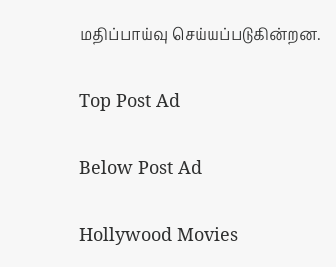மதிப்பாய்வு செய்யப்படுகின்றன.

Top Post Ad

Below Post Ad

Hollywood Movies